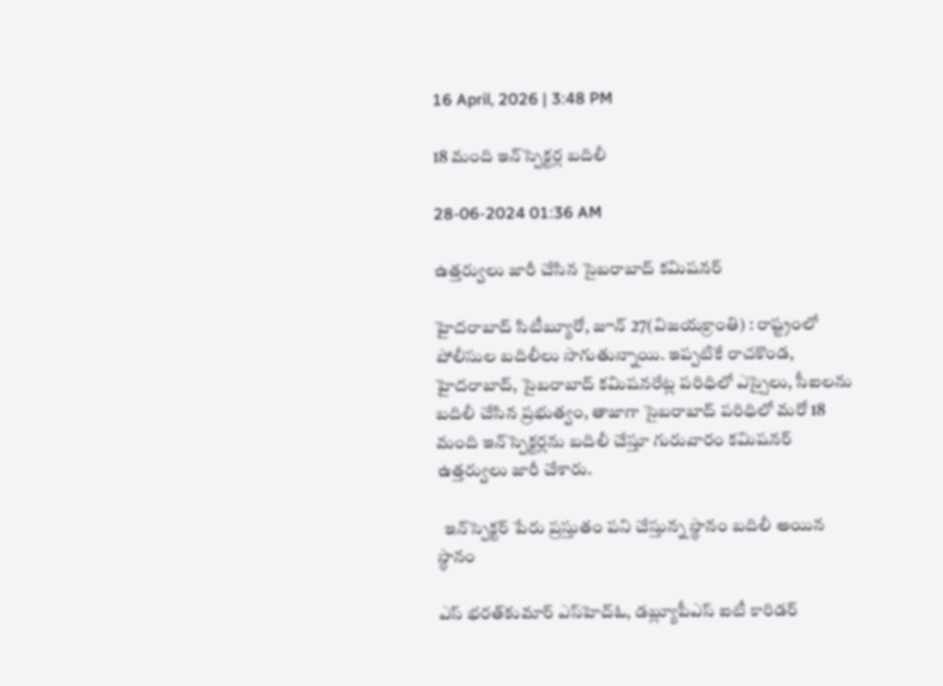16 April, 2026 | 3:48 PM

18 మంది ఇన్‌స్పెక్టర్ల బదిలీ

28-06-2024 01:36 AM

ఉత్తర్వులు జారీ చేసిన సైబరాబాద్ కమిషనర్

హైదరాబాద్ సిటీబ్యూరో, జూన్ 27(విజయక్రాంతి) : రాష్ట్రంలో పోలీసుల బదిలీలు సాగుతున్నాయి. ఇప్పటికే రాచకొండ, హైదరాబాద్, సైబరాబాద్ కమిషనరేట్ల పరిధిలో ఎస్సైలు, సీఐలను బదిలీ చేసిన ప్రభుత్వం, తాజాగా సైబరాబాద్ పరిధిలో మరో 18 మంది ఇన్‌స్పెక్టర్లను బదిలీ చేస్తూ గురువారం కమిషనర్ ఉత్తర్వులు జారీ చేశారు.

  ఇన్‌స్పెక్టర్ పేరు ప్రస్తుతం పని చేస్తున్న స్థానం బదిలీ అయిన స్థానం

ఎస్ భరత్‌కుమార్ ఎస్‌హెచ్‌ఓ, డబ్ల్యూపీఎస్ ఐటీ కారిడర్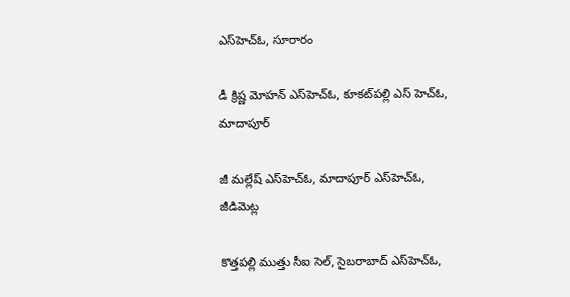ఎస్‌హెచ్‌ఓ, సూరారం

డీ క్రిష్ణ మోహన్ ఎస్‌హెచ్‌ఓ, కూకట్‌పల్లి ఎస్ హెచ్‌ఓ, మాదాపూర్

జీ మల్లేష్ ఎస్‌హెచ్‌ఓ, మాదాపూర్ ఎస్‌హెచ్‌ఓ, జీడిమెట్ల

కొత్తపల్లి ముత్తు సీఐ సెల్, సైబరాబాద్ ఎస్‌హెచ్‌ఓ,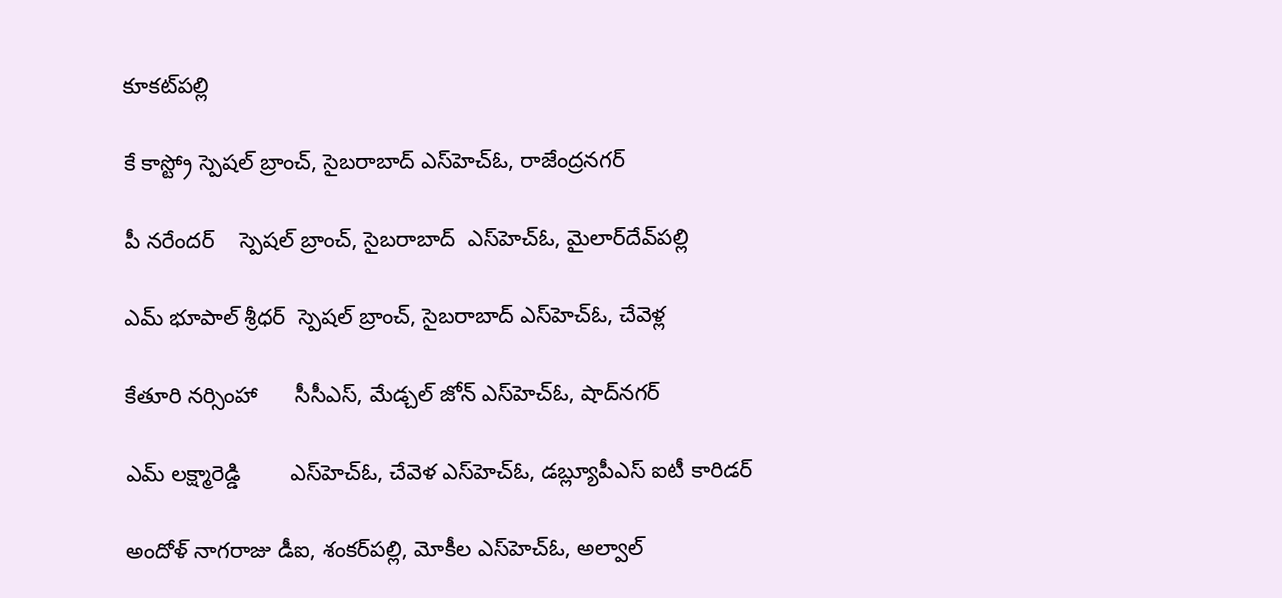కూకట్‌పల్లి

కే కాస్ట్రో స్పెషల్ బ్రాంచ్, సైబరాబాద్ ఎస్‌హెచ్‌ఓ, రాజేంద్రనగర్

పీ నరేందర్    స్పెషల్ బ్రాంచ్, సైబరాబాద్  ఎస్‌హెచ్‌ఓ, మైలార్‌దేవ్‌పల్లి

ఎమ్ భూపాల్ శ్రీధర్  స్పెషల్ బ్రాంచ్, సైబరాబాద్ ఎస్‌హెచ్‌ఓ, చేవెళ్ల

కేతూరి నర్సింహా      సీసీఎస్, మేడ్చల్ జోన్ ఎస్‌హెచ్‌ఓ, షాద్‌నగర్

ఎమ్ లక్ష్మారెడ్డి        ఎస్‌హెచ్‌ఓ, చేవెళ ఎస్‌హెచ్‌ఓ, డబ్ల్యూపీఎస్ ఐటీ కారిడర్

అందోళ్ నాగరాజు డీఐ, శంకర్‌పల్లి, మోకీల ఎస్‌హెచ్‌ఓ, అల్వాల్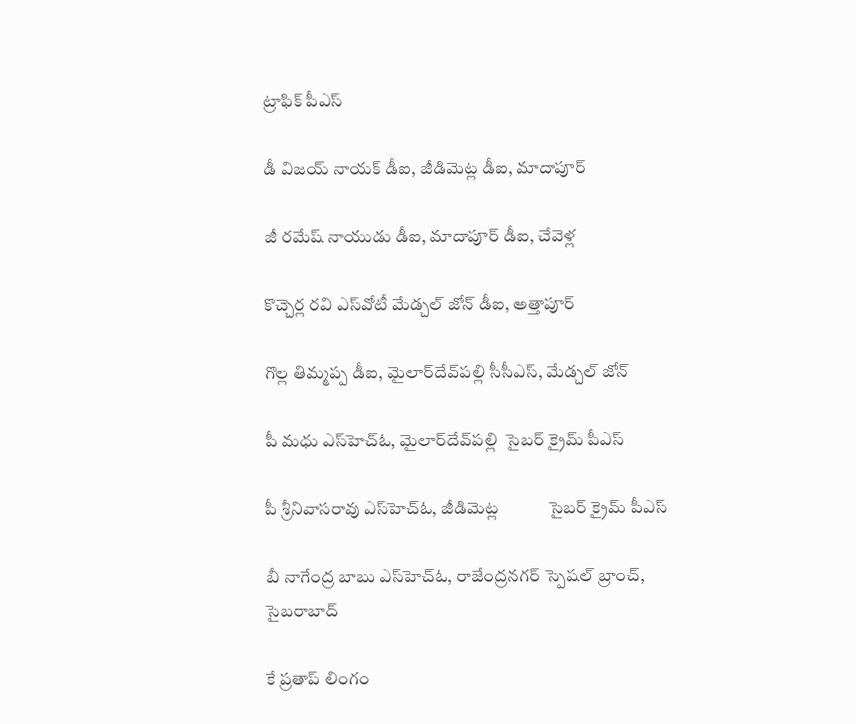ట్రాఫిక్ పీఎస్

డీ విజయ్ నాయక్ డీఐ, జీడిమెట్ల డీఐ, మాదాపూర్

జీ రమేష్ నాయుడు డీఐ, మాదాపూర్ డీఐ, చేవెళ్ల

కొచ్చెర్ల రవి ఎస్‌వోటీ మేడ్చల్ జోన్ డీఐ, అత్తాపూర్

గొల్ల తిమ్మప్ప డీఐ, మైలార్‌దేవ్‌పల్లి సీసీఎస్, మేడ్చల్ జోన్

పీ మధు ఎస్‌హెచ్‌ఓ, మైలార్‌దేవ్‌పల్లి  సైబర్ క్రైమ్ పీఎస్

పీ శ్రీనివాసరావు ఎస్‌హెచ్‌ఓ, జీడిమెట్ల            సైబర్ క్రైమ్ పీఎస్

బీ నాగేంద్ర బాబు ఎస్‌హెచ్‌ఓ, రాజేంద్రనగర్ స్పెషల్ బ్రాంచ్, సైబరాబాద్

కే ప్రతాప్ లింగం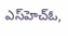ఎస్‌హెచ్‌ఓ,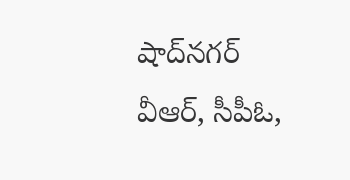షాద్‌నగర్ వీఆర్, సీపీఓ,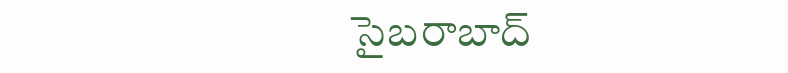సైబరాబాద్